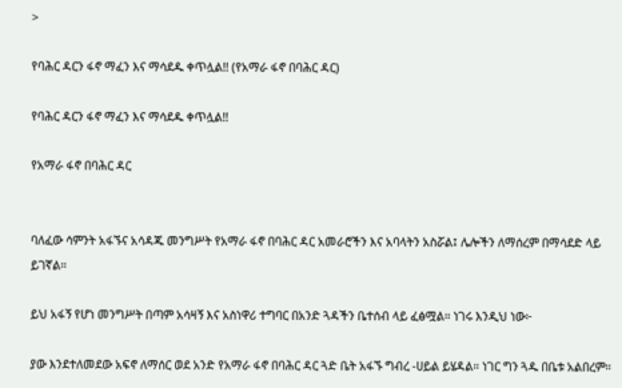>

የባሕር ዳርን ፋኖ ማፈን እና ማሳደዱ ቀጥሏል!! (የአማራ ፋኖ በባሕር ዳር)

የባሕር ዳርን ፋኖ ማፈን እና ማሳደዱ ቀጥሏል!!

የአማራ ፋኖ በባሕር ዳር


ባለፈው ሳምንት አፋኙና አሳዳጁ መንግሥት የአማራ ፋኖ በባሕር ዳር አመራሮችን እና አባላትን አስሯል፤ ሌሎችን ለማሰረም በማሳደድ ላይ ይገኛል።

ይህ አፋኝ የሆነ መንግሥት በጣም አሳዛኝ እና አስነዋሪ ተግባር በአንድ ጓዳችን ቤተሰብ ላይ ፈፅሟል። ነገሩ እንዲህ ነው፦

ያው እንደተለመደው አፍኖ ለማሰር ወደ አንድ የአማራ ፋኖ በባሕር ዳር ጓድ ቤት አፋኙ ግብረ -ሀይል ይሄዳል። ነገር ግን ጓዱ በቤቱ አልበረም።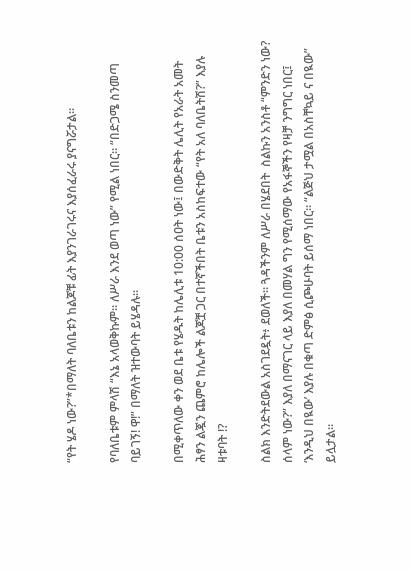“የት ሄዶ ነው?”*በማለት ባለቤቱን ከልጆቹ ፊት እያንገራገሩና እያሰፈራሩ ያናግሯታል።

የባለቤቱም ምላሽ “እኔ አላወቅኩም። ለሥራ እንደ ወጣ ነው” የሚል ነበር። “በድጋሜ ስንመጣ ባይገኝ! ዋ!” በማለት ዝተውባት ይሄዳሉ።

በሚቀጥለው ቀን ወደ ቤቱ የሄዱት ከሌሊቱ 10:00 ሰዐት ነው፤ በውድቅት ሌሊት የአራት አመት ሕፃን ልጇን ጨምሮ ከሌሎች ልጆቿ ጋር በተኛችበት ቤቱን አስከፍተው “የት አለ ባለቤትሽ?” እያሉ ዛቱባት !?

ስልክ እንድትደውል አስገደዷት፥ ደወለች። ጓዳችንም ለሥራ በሄደበት  ስልኩን አንስቶ “ምንድን ነው? ሰላም ነው?” እያለ በማናገር ላይ እያለ በመሃል ግን የሚሰማው የአፋኞችን የዛቻ ንግግር ነበር፤ ‘እንዲህ በዪው’ እያሉ በቁጣ ድምፅ ሲጮሁባት ይሰማ ነበር። “ልጅህ ታሟል በአስቸኳይ ና በዪው” ይሏታል።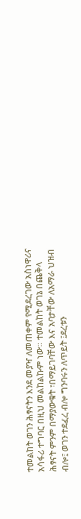ተመልከት ወገን ሕፃናትን እንደ መያዣ ለመጠቀም የሚደረገው አስነዋሪና አሳፋሪ ተግባር በዚህ መልከልኩም ነው። ተመልከት ወገኔ በጨቅላ ሕፃናት ምንም በማያውቁት ፣በማይገባቸው እና አባታቸው ለአማራ ህዝብ ብሎ፤ ወገን ተደፈረ ብሎ ግንባሩን ለጥይት ፤ደረቱን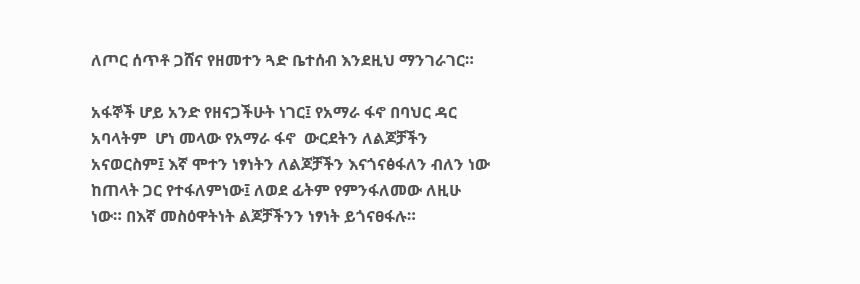ለጦር ሰጥቶ ጋሸና የዘመተን ጓድ ቤተሰብ እንደዚህ ማንገራገር።

አፋኞች ሆይ አንድ የዘናጋችሁት ነገር፤ የአማራ ፋኖ በባህር ዳር አባላትም  ሆነ መላው የአማራ ፋኖ  ውርደትን ለልጆቻችን አናወርስም፤ እኛ ሞተን ነፃነትን ለልጆቻችን እናጎናፅፋለን ብለን ነው ከጠላት ጋር የተፋለምነው፤ ለወደ ፊትም የምንፋለመው ለዚሁ ነው። በእኛ መስዕዋትነት ልጆቻችንን ነፃነት ይጎናፀፋሉ።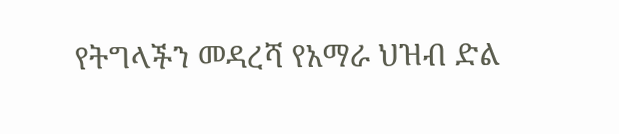የትግላችን መዳረሻ የአማራ ህዝብ ድል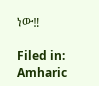ነው‼

Filed in: Amharic